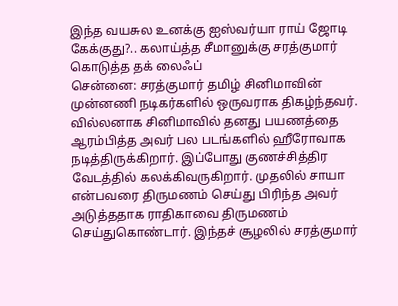இந்த வயசுல உனக்கு ஐஸ்வர்யா ராய் ஜோடி கேக்குது?.. கலாய்த்த சீமானுக்கு சரத்குமார் கொடுத்த தக் லைஃப்
சென்னை: சரத்குமார் தமிழ் சினிமாவின் முன்னணி நடிகர்களில் ஒருவராக திகழ்ந்தவர். வில்லனாக சினிமாவில் தனது பயணத்தை ஆரம்பித்த அவர் பல படங்களில் ஹீரோவாக நடித்திருக்கிறார். இப்போது குணச்சித்திர வேடத்தில் கலக்கிவருகிறார். முதலில் சாயா என்பவரை திருமணம் செய்து பிரிந்த அவர் அடுத்ததாக ராதிகாவை திருமணம் செய்துகொண்டார். இந்தச் சூழலில் சரத்குமார்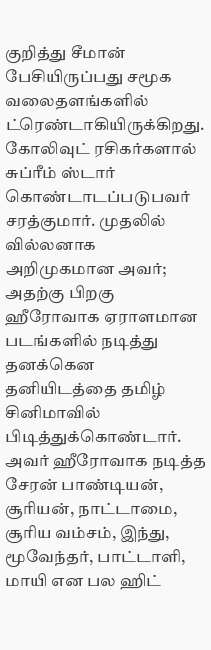குறித்து சீமான் பேசியிருப்பது சமூக வலைதளங்களில் ட்ரெண்டாகியிருக்கிறது.
கோலிவுட் ரசிகர்களால் சுப்ரீம் ஸ்டார் கொண்டாடப்படுபவர் சரத்குமார். முதலில் வில்லனாக அறிமுகமான அவர்; அதற்கு பிறகு ஹீரோவாக ஏராளமான படங்களில் நடித்து தனக்கென தனியிடத்தை தமிழ் சினிமாவில் பிடித்துக்கொண்டார். அவர் ஹீரோவாக நடித்த சேரன் பாண்டியன், சூரியன், நாட்டாமை, சூரிய வம்சம், இந்து, மூவேந்தர், பாட்டாளி, மாயி என பல ஹிட்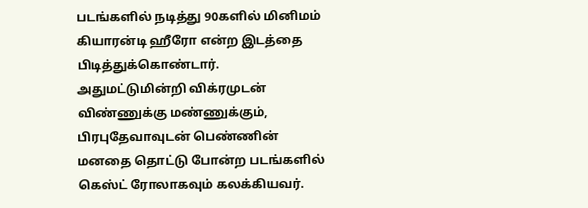படங்களில் நடித்து 90களில் மினிமம் கியாரன்டி ஹீரோ என்ற இடத்தை பிடித்துக்கொண்டார். அதுமட்டுமின்றி விக்ரமுடன் விண்ணுக்கு மண்ணுக்கும், பிரபுதேவாவுடன் பெண்ணின் மனதை தொட்டு போன்ற படங்களில் கெஸ்ட் ரோலாகவும் கலக்கியவர்.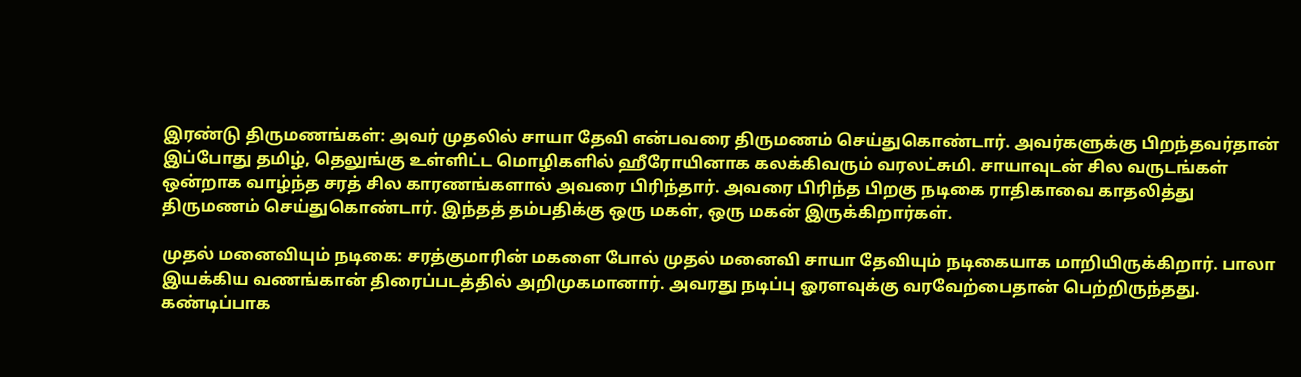இரண்டு திருமணங்கள்: அவர் முதலில் சாயா தேவி என்பவரை திருமணம் செய்துகொண்டார். அவர்களுக்கு பிறந்தவர்தான் இப்போது தமிழ், தெலுங்கு உள்ளிட்ட மொழிகளில் ஹீரோயினாக கலக்கிவரும் வரலட்சுமி. சாயாவுடன் சில வருடங்கள் ஒன்றாக வாழ்ந்த சரத் சில காரணங்களால் அவரை பிரிந்தார். அவரை பிரிந்த பிறகு நடிகை ராதிகாவை காதலித்து திருமணம் செய்துகொண்டார். இந்தத் தம்பதிக்கு ஒரு மகள், ஒரு மகன் இருக்கிறார்கள்.

முதல் மனைவியும் நடிகை: சரத்குமாரின் மகளை போல் முதல் மனைவி சாயா தேவியும் நடிகையாக மாறியிருக்கிறார். பாலா இயக்கிய வணங்கான் திரைப்படத்தில் அறிமுகமானார். அவரது நடிப்பு ஓரளவுக்கு வரவேற்பைதான் பெற்றிருந்தது. கண்டிப்பாக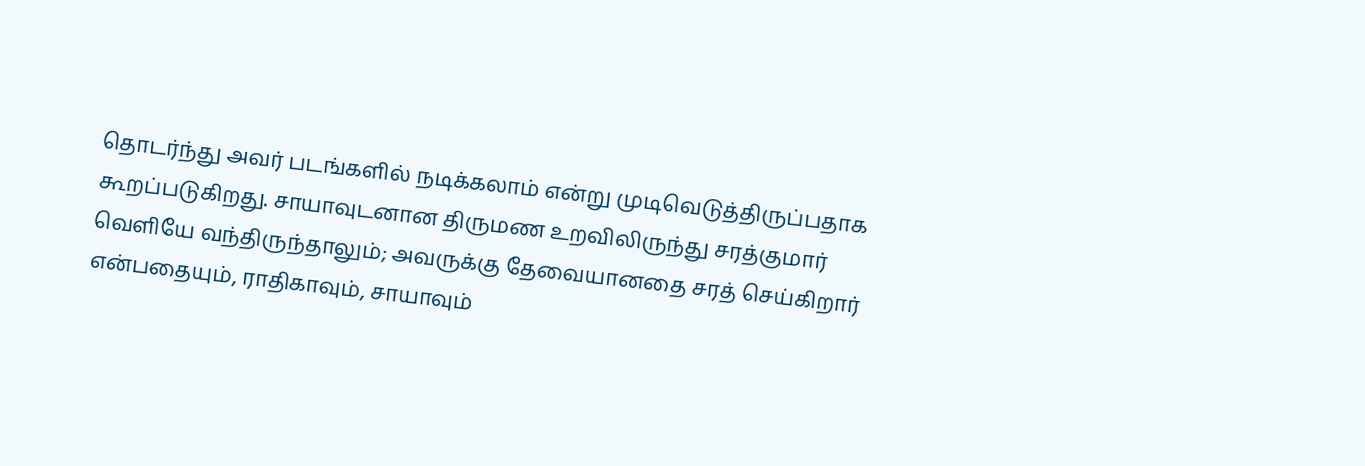தொடர்ந்து அவர் படங்களில் நடிக்கலாம் என்று முடிவெடுத்திருப்பதாக கூறப்படுகிறது. சாயாவுடனான திருமண உறவிலிருந்து சரத்குமார் வெளியே வந்திருந்தாலும்; அவருக்கு தேவையானதை சரத் செய்கிறார் என்பதையும், ராதிகாவும், சாயாவும்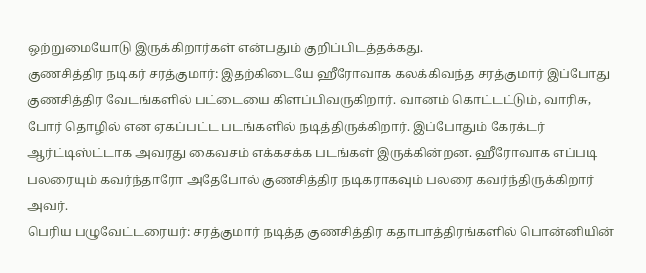ஒற்றுமையோடு இருக்கிறார்கள் என்பதும் குறிப்பிடத்தக்கது.
குணசித்திர நடிகர் சரத்குமார்: இதற்கிடையே ஹீரோவாக கலக்கிவந்த சரத்குமார் இப்போது குணசித்திர வேடங்களில் பட்டையை கிளப்பிவருகிறார். வானம் கொட்டட்டும், வாரிசு, போர் தொழில் என ஏகப்பட்ட படங்களில் நடித்திருக்கிறார். இப்போதும் கேரக்டர் ஆர்ட்டிஸ்ட்டாக அவரது கைவசம் எக்கசக்க படங்கள் இருக்கின்றன. ஹீரோவாக எப்படி பலரையும் கவர்ந்தாரோ அதேபோல் குணசித்திர நடிகராகவும் பலரை கவர்ந்திருக்கிறார் அவர்.
பெரிய பழுவேட்டரையர்: சரத்குமார் நடித்த குணசித்திர கதாபாத்திரங்களில் பொன்னியின்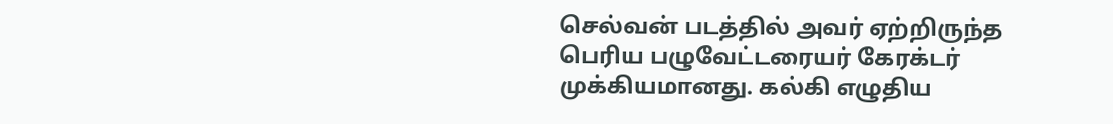செல்வன் படத்தில் அவர் ஏற்றிருந்த பெரிய பழுவேட்டரையர் கேரக்டர் முக்கியமானது. கல்கி எழுதிய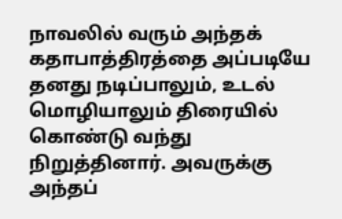நாவலில் வரும் அந்தக் கதாபாத்திரத்தை அப்படியே தனது நடிப்பாலும், உடல் மொழியாலும் திரையில் கொண்டு வந்து நிறுத்தினார். அவருக்கு அந்தப்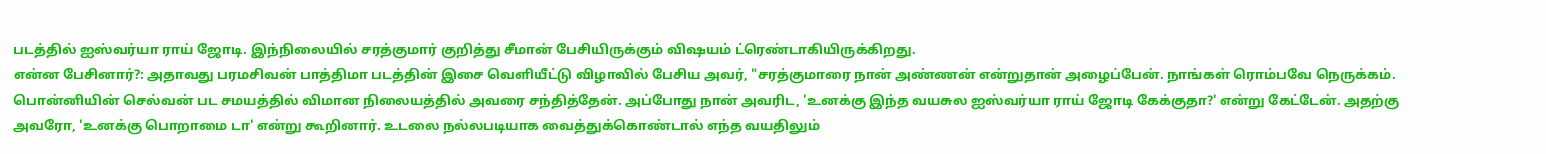படத்தில் ஐஸ்வர்யா ராய் ஜோடி. இந்நிலையில் சரத்குமார் குறித்து சீமான் பேசியிருக்கும் விஷயம் ட்ரெண்டாகியிருக்கிறது.
என்ன பேசினார்?: அதாவது பரமசிவன் பாத்திமா படத்தின் இசை வெளியீட்டு விழாவில் பேசிய அவர், "சரத்குமாரை நான் அண்ணன் என்றுதான் அழைப்பேன். நாங்கள் ரொம்பவே நெருக்கம். பொன்னியின் செல்வன் பட சமயத்தில் விமான நிலையத்தில் அவரை சந்தித்தேன். அப்போது நான் அவரிட, 'உனக்கு இந்த வயசுல ஐஸ்வர்யா ராய் ஜோடி கேக்குதா?' என்று கேட்டேன். அதற்கு அவரோ, 'உனக்கு பொறாமை டா' என்று கூறினார். உடலை நல்லபடியாக வைத்துக்கொண்டால் எந்த வயதிலும்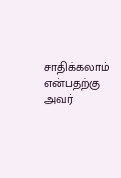சாதிக்கலாம் என்பதற்கு அவர்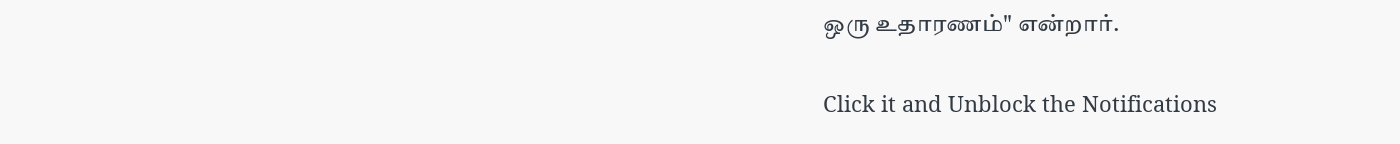ஒரு உதாரணம்" என்றார்.


Click it and Unblock the Notifications